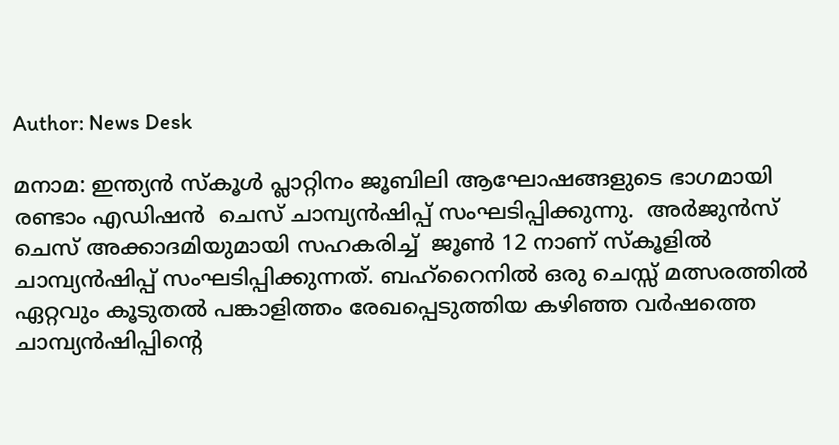Author: News Desk

മനാമ: ഇന്ത്യൻ സ്കൂൾ പ്ലാറ്റിനം ജൂബിലി ആഘോഷങ്ങളുടെ ഭാഗമായി  രണ്ടാം എഡിഷൻ  ചെസ് ചാമ്പ്യൻഷിപ്പ് സംഘടിപ്പിക്കുന്നു.  അർജുൻസ് ചെസ് അക്കാദമിയുമായി സഹകരിച്ച്  ജൂൺ 12 നാണ് സ്‌കൂളിൽ ചാമ്പ്യൻഷിപ്പ് സംഘടിപ്പിക്കുന്നത്. ബഹ്‌റൈനിൽ ഒരു ചെസ്സ് മത്സരത്തിൽ ഏറ്റവും കൂടുതൽ പങ്കാളിത്തം രേഖപ്പെടുത്തിയ കഴിഞ്ഞ വർഷത്തെ ചാമ്പ്യൻഷിപ്പിന്റെ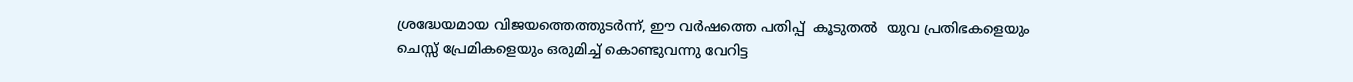ശ്രദ്ധേയമായ വിജയത്തെത്തുടർന്ന്, ഈ വർഷത്തെ പതിപ്പ്  കൂടുതൽ  യുവ പ്രതിഭകളെയും ചെസ്സ് പ്രേമികളെയും ഒരുമിച്ച് കൊണ്ടുവന്നു വേറിട്ട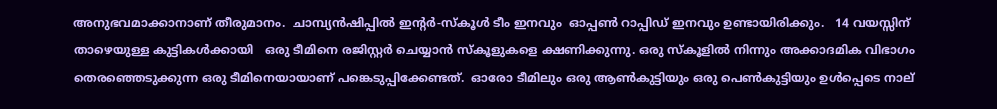അനുഭവമാക്കാനാണ് തീരുമാനം.  ചാമ്പ്യൻഷിപ്പിൽ ഇന്റർ-സ്കൂൾ ടീം ഇനവും  ഓപ്പൺ റാപ്പിഡ് ഇനവും ഉണ്ടായിരിക്കും.   14 വയസ്സിന് താഴെയുള്ള കുട്ടികൾക്കായി   ഒരു ടീമിനെ രജിസ്റ്റർ ചെയ്യാൻ സ്കൂളുകളെ ക്ഷണിക്കുന്നു. ഒരു സ്‌കൂളിൽ നിന്നും അക്കാദമിക വിഭാഗം തെരഞ്ഞെടുക്കുന്ന ഒരു ടീമിനെയായാണ് പങ്കെടുപ്പിക്കേണ്ടത്.  ഓരോ ടീമിലും ഒരു ആൺകുട്ടിയും ഒരു പെൺകുട്ടിയും ഉൾപ്പെടെ നാല്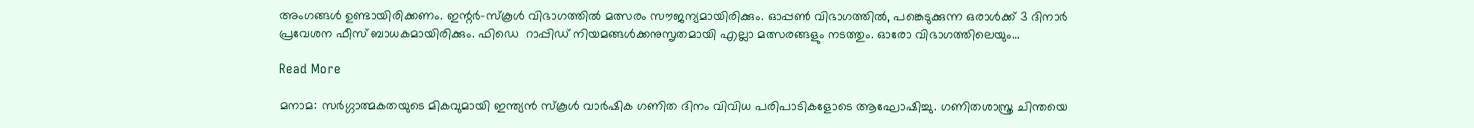അംഗങ്ങൾ ഉണ്ടായിരിക്കണം. ഇന്റർ-സ്കൂൾ വിഭാഗത്തിൽ മത്സരം സൗജന്യമായിരിക്കും. ഓപ്പൺ വിഭാഗത്തിൽ, പങ്കെടുക്കുന്ന ഒരാൾക്ക് 3 ദിനാർ  പ്രവേശന ഫീസ് ബാധകമായിരിക്കും. ഫിഡെ  റാപ്പിഡ് നിയമങ്ങൾക്കനുസൃതമായി എല്ലാ മത്സരങ്ങളും നടത്തും. ഓരോ വിഭാഗത്തിലെയും…

Read More

മനാമ: സർഗ്ഗാത്മകതയുടെ മികവുമായി ഇന്ത്യൻ സ്കൂൾ വാർഷിക ഗണിത ദിനം വിവിധ പരിപാടികളോടെ ആഘോഷിച്ചു. ഗണിതശാസ്ത്ര ചിന്തയെ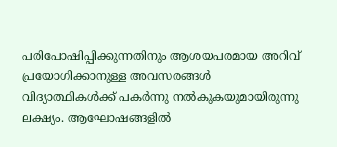പരിപോഷിപ്പിക്കുന്നതിനും ആശയപരമായ അറിവ് പ്രയോഗിക്കാനുള്ള അവസരങ്ങൾ വിദ്യാത്ഥികൾക്ക് പകർന്നു നൽകുകയുമായിരുന്നു ലക്ഷ്യം. ആഘോഷങ്ങളിൽ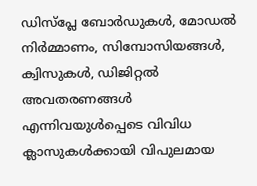ഡിസ്പ്ലേ ബോർഡുകൾ, മോഡൽ നിർമ്മാണം, സിമ്പോസിയങ്ങൾ, ക്വിസുകൾ, ഡിജിറ്റൽ അവതരണങ്ങൾ എന്നിവയുൾപ്പെടെ വിവിധ ക്ലാസുകൾക്കായി വിപുലമായ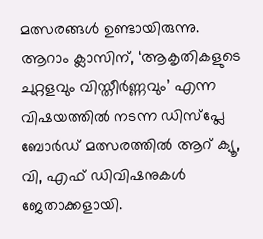മത്സരങ്ങൾ ഉണ്ടായിരുന്നു. ആറാം ക്ലാസിന്, ‘ആകൃതികളുടെ ചുറ്റളവും വിസ്തീർണ്ണവും’ എന്ന വിഷയത്തിൽ നടന്ന ഡിസ്പ്ലേ ബോർഡ് മത്സരത്തിൽ ആറ് ക്യൂ, വി, എഫ് ഡിവിഷനുകൾ ജേതാക്കളായി.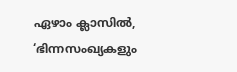ഏഴാം ക്ലാസിൽ, ‘ഭിന്നസംഖ്യകളും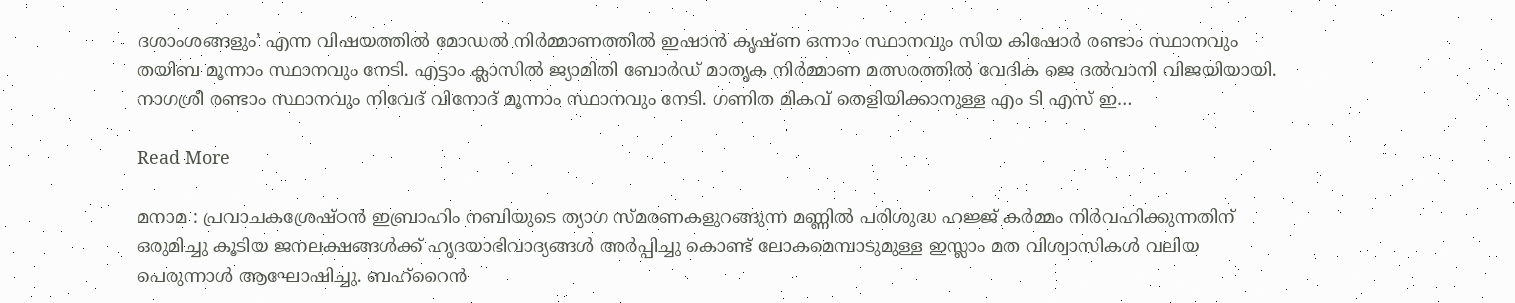ദശാംശങ്ങളും’ എന്ന വിഷയത്തിൽ മോഡൽ നിർമ്മാണത്തിൽ ഇഷാൻ കൃഷ്ണ ഒന്നാം സ്ഥാനവും സിയ കിഷോർ രണ്ടാം സ്ഥാനവും തയിബ മൂന്നാം സ്ഥാനവും നേടി. എട്ടാം ക്ലാസിൽ ജ്യാമിതി ബോർഡ് മാതൃക നിർമ്മാണ മത്സരത്തിൽ വേദിക ജെ ദൽവാനി വിജയിയായി. നാഗശ്രീ രണ്ടാം സ്ഥാനവും നിവേദ് വിനോദ് മൂന്നാം സ്ഥാനവും നേടി. ഗണിത മികവ് തെളിയിക്കാനുള്ള എം ടി എസ് ഇ…

Read More

മനാമ : പ്രവാചകശ്രേഷ്ഠൻ ഇബ്രാഹിം നബിയുടെ ത്യാഗ സ്മരണകളുറങ്ങുന്ന മണ്ണിൽ പരിശുദ്ധ ഹജ്ജ് കർമ്മം നിർവഹിക്കുന്നതിന് ഒരുമിച്ചു കൂടിയ ജനലക്ഷങ്ങൾക്ക് ഹൃദയാഭിവാദ്യങ്ങൾ അർപ്പിച്ചു കൊണ്ട് ലോകമെമ്പാടുമുള്ള ഇസ്ലാം മത വിശ്വാസികൾ വലിയ പെരുന്നാൾ ആഘോഷിച്ചു. ബഹ്‌റൈൻ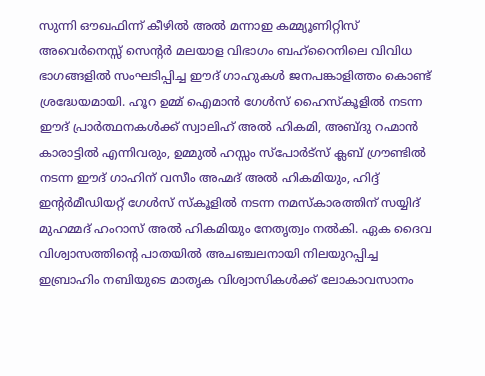സുന്നി ഔഖഫിന്ന് കീഴിൽ അൽ മന്നാഇ കമ്മ്യൂണിറ്റിസ് അവെർനെസ്സ് സെന്റർ മലയാള വിഭാഗം ബഹ്‌റൈനിലെ വിവിധ ഭാഗങ്ങളിൽ സംഘടിപ്പിച്ച ഈദ്‌ ഗാഹുകൾ ജനപങ്കാളിത്തം കൊണ്ട് ശ്രദ്ധേയമായി. ഹൂറ ഉമ്മ് ഐമാൻ ഗേൾസ് ഹൈസ്കൂളിൽ നടന്ന ഈദ് പ്രാർത്ഥനകൾക്ക് സ്വാലിഹ് അൽ ഹികമി, അബ്ദു റഹ്മാൻ കാരാട്ടിൽ എന്നിവരും, ഉമ്മുൽ ഹസ്സം സ്പോർട്സ് ക്ലബ് ഗ്രൗണ്ടിൽ നടന്ന ഈദ് ഗാഹിന് വസീം അഹ്മദ് അൽ ഹികമിയും, ഹിദ്ദ് ഇന്റർമീഡിയറ്റ് ഗേൾസ് സ്കൂളിൽ നടന്ന നമസ്കാരത്തിന് സയ്യിദ് മുഹമ്മദ്‌ ഹംറാസ് അൽ ഹികമിയും നേതൃത്വം നൽകി. ഏക ദൈവ വിശ്വാസത്തിന്റെ പാതയിൽ അചഞ്ചലനായി നിലയുറപ്പിച്ച ഇബ്രാഹിം നബിയുടെ മാതൃക വിശ്വാസികൾക്ക് ലോകാവസാനം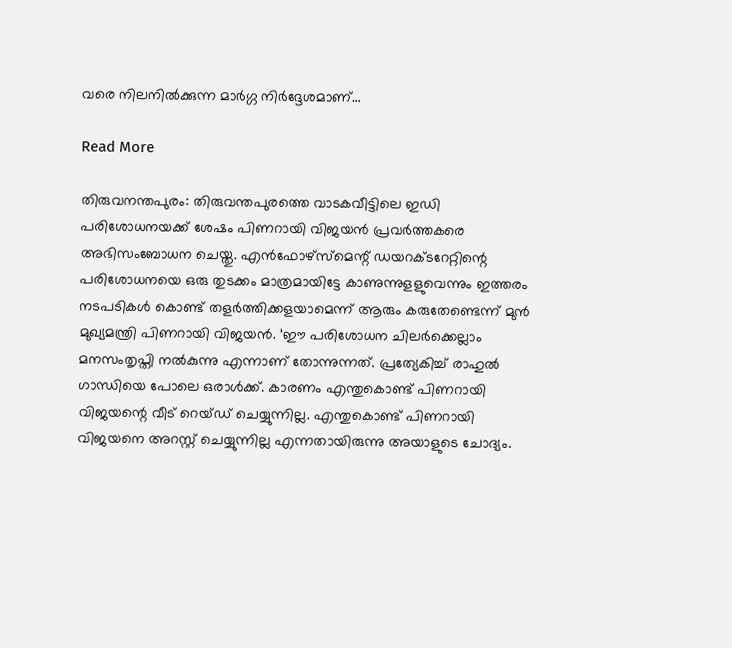വരെ നിലനിൽക്കുന്ന മാർഗ്ഗ നിർദ്ദേശമാണ്…

Read More

തിരുവനന്തപുരം: തിരുവന്തപുരത്തെ വാടകവീട്ടിലെ ഇഡി പരിശോധനയക്ക് ശേഷം പിണറായി വിജയന്‍ പ്രവര്‍ത്തകരെ അഭിസംബോധന ചെയ്തു. എന്‍ഫോഴ്‌സ്‌മെന്റ് ഡയറക്ടറേറ്റിന്റെ പരിശോധനയെ ഒരു തുടക്കം മാത്രമായിട്ടേ കാണുന്നുളളുവെന്നും ഇത്തരം നടപടികള്‍ കൊണ്ട് തളര്‍ത്തിക്കളയാമെന്ന് ആരും കരുതേണ്ടെന്ന് മുന്‍ മുഖ്യമന്ത്രി പിണറായി വിജയന്‍. ‘ഈ പരിശോധന ചിലര്‍ക്കെല്ലാം മനസംതൃപ്തി നല്‍കുന്നു എന്നാണ് തോന്നുന്നത്. പ്രത്യേകിച്ച് രാഹുല്‍ ഗാന്ധിയെ പോലെ ഒരാള്‍ക്ക്. കാരണം എന്തുകൊണ്ട് പിണറായി വിജയന്റെ വീട് റെയ്ഡ് ചെയ്യുന്നില്ല. എന്തുകൊണ്ട് പിണറായി വിജയനെ അറസ്റ്റ് ചെയ്യുന്നില്ല എന്നതായിരുന്നു അയാളുടെ ചോദ്യം.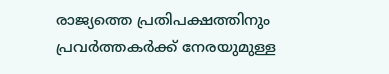രാജ്യത്തെ പ്രതിപക്ഷത്തിനും പ്രവര്‍ത്തകര്‍ക്ക് നേരയുമുള്ള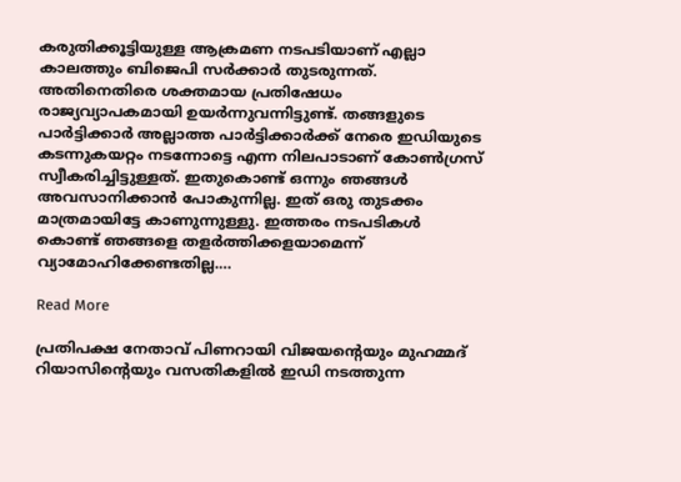കരുതിക്കൂട്ടിയുള്ള ആക്രമണ നടപടിയാണ് എല്ലാ കാലത്തും ബിജെപി സര്‍ക്കാര്‍ തുടരുന്നത്. അതിനെതിരെ ശക്തമായ പ്രതിഷേധം രാജ്യവ്യാപകമായി ഉയര്‍ന്നുവന്നിട്ടുണ്ട്. തങ്ങളുടെ പാര്‍ട്ടിക്കാര്‍ അല്ലാത്ത പാര്‍ട്ടിക്കാര്‍ക്ക് നേരെ ഇഡിയുടെ കടന്നുകയറ്റം നടന്നോട്ടെ എന്ന നിലപാടാണ് കോണ്‍ഗ്രസ് സ്വീകരിച്ചിട്ടുള്ളത്. ഇതുകൊണ്ട് ഒന്നും ഞങ്ങള്‍ അവസാനിക്കാന്‍ പോകുന്നില്ല. ഇത് ഒരു തുടക്കം മാത്രമായിട്ടേ കാണുന്നുള്ളു. ഇത്തരം നടപടികള്‍ കൊണ്ട് ഞങ്ങളെ തളര്‍ത്തിക്കളയാമെന്ന് വ്യാമോഹിക്കേണ്ടതില്ല.…

Read More

പ്രതിപക്ഷ നേതാവ് പിണറായി വിജയന്റെയും മുഹമ്മദ് റിയാസിന്റെയും വസതികളിൽ ഇഡി നടത്തുന്ന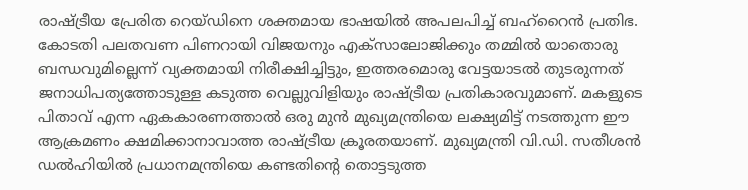രാഷ്ട്രീയ പ്രേരിത റെയ്ഡിനെ ശക്തമായ ഭാഷയിൽ അപലപിച്ച് ബഹ്റൈൻ പ്രതിഭ. കോടതി പലതവണ പിണറായി വിജയനും എക്‌സാലോജിക്കും തമ്മിൽ യാതൊരു ബന്ധവുമില്ലെന്ന് വ്യക്തമായി നിരീക്ഷിച്ചിട്ടും, ഇത്തരമൊരു വേട്ടയാടൽ തുടരുന്നത് ജനാധിപത്യത്തോടുള്ള കടുത്ത വെല്ലുവിളിയും രാഷ്ട്രീയ പ്രതികാരവുമാണ്. മകളുടെ പിതാവ് എന്ന ഏകകാരണത്താൽ ഒരു മുൻ മുഖ്യമന്ത്രിയെ ലക്ഷ്യമിട്ട് നടത്തുന്ന ഈ ആക്രമണം ക്ഷമിക്കാനാവാത്ത രാഷ്ട്രീയ ക്രൂരതയാണ്. മുഖ്യമന്ത്രി വി.ഡി. സതീശൻ ഡൽഹിയിൽ പ്രധാനമന്ത്രിയെ കണ്ടതിന്റെ തൊട്ടടുത്ത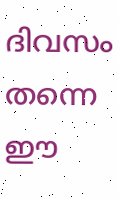ദിവസം തന്നെ ഈ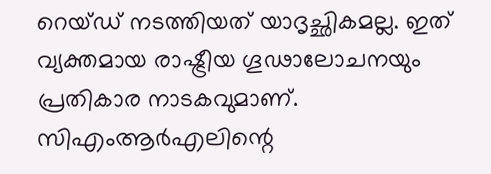റെയ്ഡ് നടത്തിയത് യാദൃച്ഛികമല്ല. ഇത് വ്യക്തമായ രാഷ്ട്രീയ ഗൂഢാലോചനയും പ്രതികാര നാടകവുമാണ്. സിഎംആർഎലിന്റെ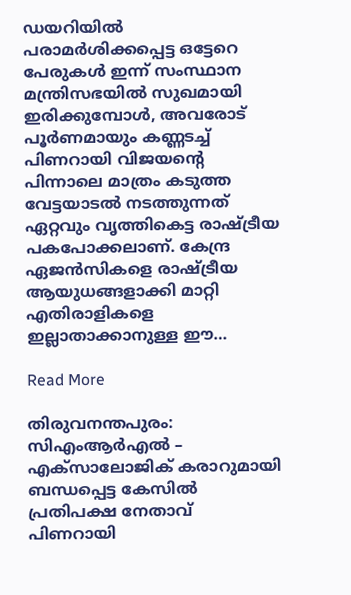ഡയറിയിൽ പരാമർശിക്കപ്പെട്ട ഒട്ടേറെ പേരുകൾ ഇന്ന് സംസ്ഥാന മന്ത്രിസഭയിൽ സുഖമായി ഇരിക്കുമ്പോൾ, അവരോട് പൂർണമായും കണ്ണടച്ച് പിണറായി വിജയന്റെ പിന്നാലെ മാത്രം കടുത്ത വേട്ടയാടൽ നടത്തുന്നത് ഏറ്റവും വൃത്തികെട്ട രാഷ്ട്രീയ പകപോക്കലാണ്. കേന്ദ്ര ഏജൻസികളെ രാഷ്ട്രീയ ആയുധങ്ങളാക്കി മാറ്റി എതിരാളികളെ ഇല്ലാതാക്കാനുള്ള ഈ…

Read More

തിരുവനന്തപുരം: സിഎംആർഎൽ – എക്‌സാലോജിക് കരാറുമായി ബന്ധപ്പെട്ട കേസിൽ പ്രതിപക്ഷ നേതാവ് പിണറായി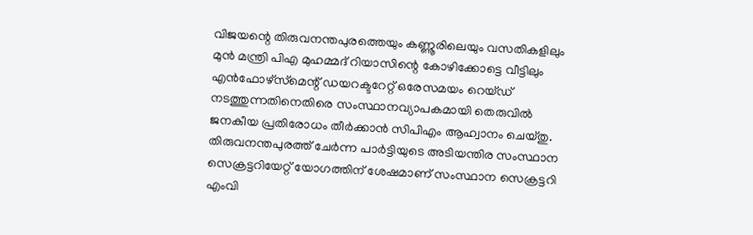വിജയന്റെ തിരുവനന്തപുരത്തെയും കണ്ണൂരിലെയും വസതികളിലും മുൻ മന്ത്രി പിഎ മുഹമ്മദ് റിയാസിന്റെ കോഴിക്കോട്ടെ വീട്ടിലും എൻഫോഴ്‌സ്‌മെന്റ് ഡയറക്ടറേറ്റ് ഒരേസമയം റെയ്ഡ് നടത്തുന്നതിനെതിരെ സംസ്ഥാനവ്യാപകമായി തെരുവിൽ ജനകീയ പ്രതിരോധം തീർക്കാൻ സിപിഎം ആഹ്വാനം ചെയ്തു. തിരുവനന്തപുരത്ത് ചേർന്ന പാർട്ടിയുടെ അടിയന്തിര സംസ്ഥാന സെക്രട്ടറിയേറ്റ് യോഗത്തിന് ശേഷമാണ് സംസ്ഥാന സെക്രട്ടറി എംവി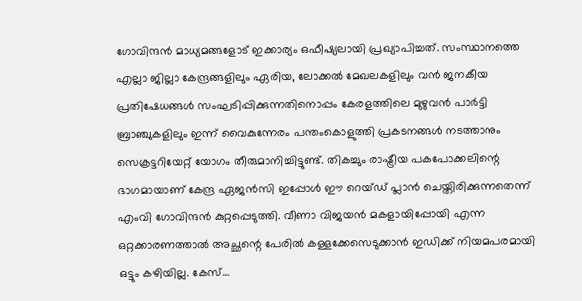ഗോവിന്ദൻ മാധ്യമങ്ങളോട് ഇക്കാര്യം ഒഫീഷ്യലായി പ്രഖ്യാപിച്ചത്. സംസ്ഥാനത്തെ എല്ലാ ജില്ലാ കേന്ദ്രങ്ങളിലും ഏരിയ, ലോക്കൽ മേഖലകളിലും വൻ ജനകീയ പ്രതിഷേധങ്ങൾ സംഘടിപ്പിക്കുന്നതിനൊപ്പം കേരളത്തിലെ മുഴുവൻ പാർട്ടി ബ്രാഞ്ചുകളിലും ഇന്ന് വൈകുന്നേരം പന്തംകൊളുത്തി പ്രകടനങ്ങൾ നടത്താനും സെക്രട്ടറിയേറ്റ് യോഗം തീരുമാനിച്ചിട്ടുണ്ട്. തികച്ചും രാഷ്ട്രീയ പകപോക്കലിന്റെ ഭാഗമായാണ് കേന്ദ്ര ഏജൻസി ഇപ്പോൾ ഈ റെയ്ഡ് പ്ലാൻ ചെയ്തിരിക്കുന്നതെന്ന് എംവി ഗോവിന്ദൻ കുറ്റപ്പെടുത്തി. വീണാ വിജയൻ മകളായിപ്പോയി എന്ന ഒറ്റക്കാരണത്താൽ അച്ഛന്റെ പേരിൽ കള്ളക്കേസെടുക്കാൻ ഇഡിക്ക് നിയമപരമായി ഒട്ടും കഴിയില്ല. കേസ്…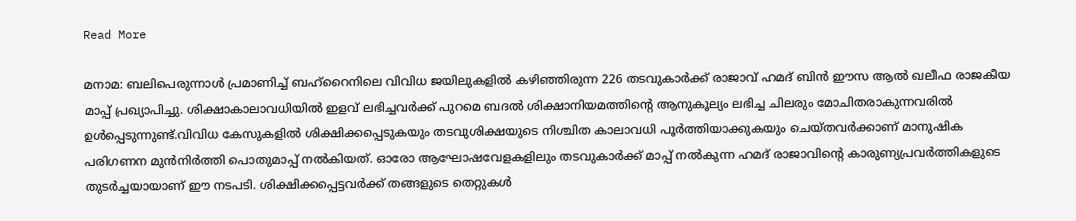Read More

മനാമ: ബലിപെരുന്നാൾ പ്രമാണിച്ച് ബഹ്‌റൈനിലെ വിവിധ ജയിലുകളിൽ കഴിഞ്ഞിരുന്ന 226 തടവുകാർക്ക് രാജാവ് ഹമദ് ബിൻ ഈസ ആൽ ഖലീഫ രാജകീയ മാപ്പ് പ്രഖ്യാപിച്ചു. ശിക്ഷാകാലാവധിയിൽ ഇളവ് ലഭിച്ചവർക്ക് പുറമെ ബദൽ ശിക്ഷാനിയമത്തിന്റെ ആനുകൂല്യം ലഭിച്ച ചിലരും മോചിതരാകുന്നവരിൽ ഉൾപ്പെടുന്നുണ്ട്.വിവിധ കേസുകളിൽ ശിക്ഷിക്കപ്പെടുകയും തടവുശിക്ഷയുടെ നിശ്ചിത കാലാവധി പൂർത്തിയാക്കുകയും ചെയ്തവർക്കാണ് മാനുഷിക പരിഗണന മുൻനിർത്തി പൊതുമാപ്പ് നൽകിയത്. ഓരോ ആഘോഷവേളകളിലും തടവുകാർക്ക് മാപ്പ് നൽകുന്ന ഹമദ് രാജാവിന്റെ കാരുണ്യപ്രവർത്തികളുടെ തുടർച്ചയായാണ് ഈ നടപടി. ശിക്ഷിക്കപ്പെട്ടവർക്ക് തങ്ങളുടെ തെറ്റുകൾ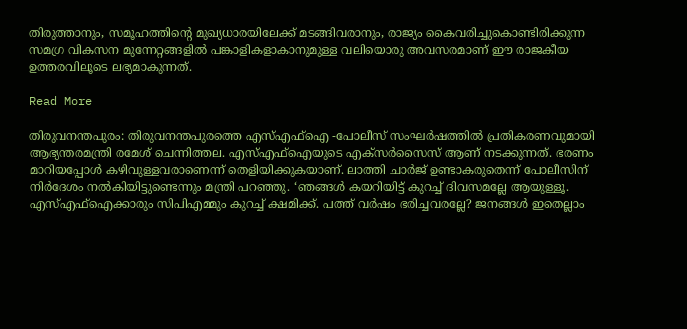തിരുത്താനും, സമൂഹത്തിന്റെ മുഖ്യധാരയിലേക്ക് മടങ്ങിവരാനും, രാജ്യം കൈവരിച്ചുകൊണ്ടിരിക്കുന്ന സമഗ്ര വികസന മുന്നേറ്റങ്ങളിൽ പങ്കാളികളാകാനുമുള്ള വലിയൊരു അവസരമാണ് ഈ രാജകീയ ഉത്തരവിലൂടെ ലഭ്യമാകുന്നത്.

Read More

തിരുവനന്തപുരം: തിരുവനന്തപുരത്തെ എസ്എഫ്ഐ -പോലീസ് സംഘർഷത്തിൽ പ്രതികരണവുമായി ആഭ്യന്തരമന്ത്രി രമേശ് ചെന്നിത്തല. എസ്എഫ്ഐയുടെ എക്സർസൈസ് ആണ് നടക്കുന്നത്. ഭരണം മാറിയപ്പോൾ കഴിവുള്ളവരാണെന്ന് തെളിയിക്കുകയാണ്. ലാത്തി ചാർജ് ഉണ്ടാകരുതെന്ന് പോലീസിന് നിർദേശം നൽകിയിട്ടുണ്ടെന്നും മന്ത്രി പറഞ്ഞു. ‘ഞങ്ങള്‍ കയറിയിട്ട് കുറച്ച് ദിവസമല്ലേ ആയുള്ളൂ. എസ്എഫ്‌ഐക്കാരും സിപിഎമ്മും കുറച്ച് ക്ഷമിക്ക്. പത്ത് വര്‍ഷം ഭരിച്ചവരല്ലേ? ജനങ്ങള്‍ ഇതെല്ലാം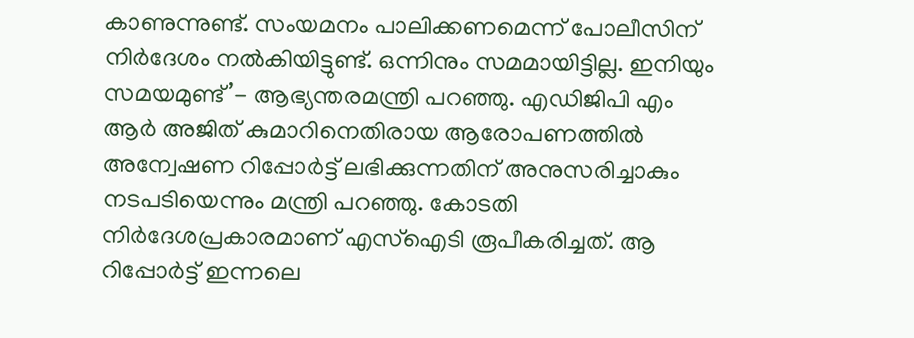കാണുന്നുണ്ട്. സംയമനം പാലിക്കണമെന്ന് പോലീസിന് നിർദേശം നൽകിയിട്ടുണ്ട്. ഒന്നിനും സമമായിട്ടില്ല. ഇനിയും സമയമുണ്ട്’- ആഭ്യന്തരമന്ത്രി പറഞ്ഞു. എഡിജിപി എം ആർ അജിത് കുമാറിനെതിരായ ആരോപണത്തിൽ അന്വേഷണ റിപ്പോർട്ട് ലഭിക്കുന്നതിന് അനുസരിച്ചാകും നടപടിയെന്നും മന്ത്രി പറഞ്ഞു. കോടതി നിർദേശപ്രകാരമാണ് എസ്ഐടി രൂപീകരിച്ചത്. ആ റിപ്പോർട്ട് ഇന്നലെ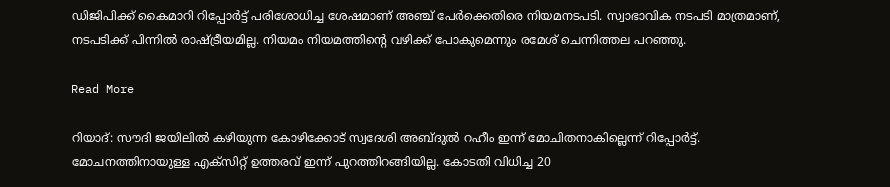ഡിജിപിക്ക് കൈമാറി റിപ്പോർട്ട് പരിശോധിച്ച ശേഷമാണ് അഞ്ച് പേർക്കെതിരെ നിയമനടപടി. സ്വാഭാവിക നടപടി മാത്രമാണ്, നടപടിക്ക് പിന്നിൽ രാഷ്ട്രീയമില്ല. നിയമം നിയമത്തിന്റെ വഴിക്ക് പോകുമെന്നും രമേശ് ചെന്നിത്തല പറഞ്ഞു.

Read More

റിയാദ്: സൗദി ജയിലില്‍ കഴിയുന്ന കോഴിക്കോട് സ്വദേശി അബ്ദുല്‍ റഹീം ഇന്ന് മോചിതനാകില്ലെന്ന് റിപ്പോര്‍ട്ട്. മോചനത്തിനായുള്ള എക്‌സിറ്റ് ഉത്തരവ് ഇന്ന് പുറത്തിറങ്ങിയില്ല. കോടതി വിധിച്ച 20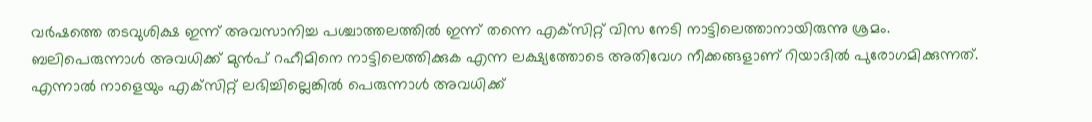വര്‍ഷത്തെ തടവുശിക്ഷ ഇന്ന് അവസാനിച്ച പശ്ചാത്തലത്തില്‍ ഇന്ന് തന്നെ എക്‌സിറ്റ് വിസ നേടി നാട്ടിലെത്താനായിരുന്നു ശ്രമം. ബലിപെരുന്നാള്‍ അവധിക്ക് മുന്‍പ് റഹീമിനെ നാട്ടിലെത്തിക്കുക എന്ന ലക്ഷ്യത്തോടെ അതിവേഗ നീക്കങ്ങളാണ് റിയാദില്‍ പുരോഗമിക്കുന്നത്. എന്നാല്‍ നാളെയും എക്‌സിറ്റ് ലഭിച്ചില്ലെങ്കില്‍ പെരുന്നാള്‍ അവധിക്ക്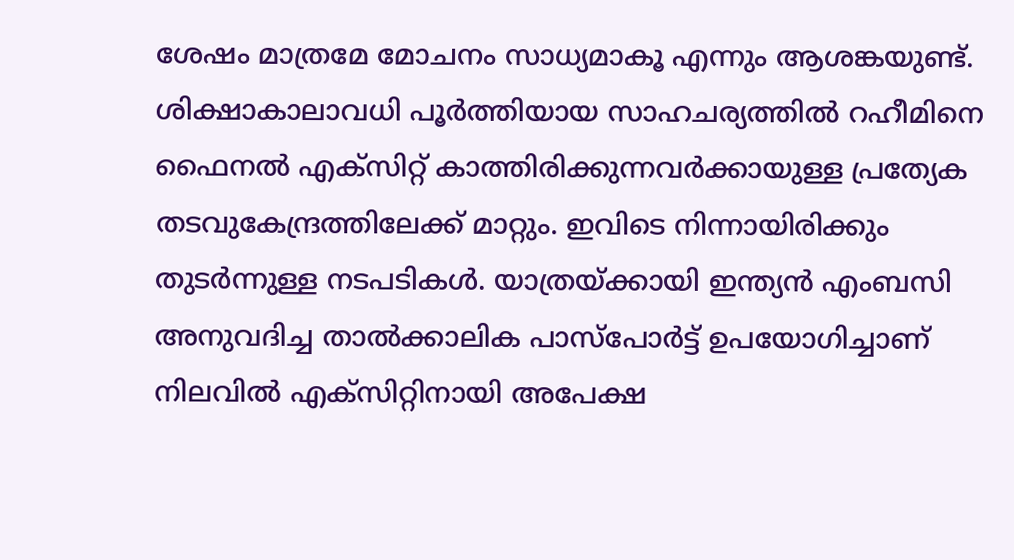ശേഷം മാത്രമേ മോചനം സാധ്യമാകൂ എന്നും ആശങ്കയുണ്ട്. ശിക്ഷാകാലാവധി പൂര്‍ത്തിയായ സാഹചര്യത്തില്‍ റഹീമിനെ ഫൈനല്‍ എക്‌സിറ്റ് കാത്തിരിക്കുന്നവര്‍ക്കായുള്ള പ്രത്യേക തടവുകേന്ദ്രത്തിലേക്ക് മാറ്റും. ഇവിടെ നിന്നായിരിക്കും തുടര്‍ന്നുള്ള നടപടികള്‍. യാത്രയ്ക്കായി ഇന്ത്യന്‍ എംബസി അനുവദിച്ച താല്‍ക്കാലിക പാസ്പോര്‍ട്ട് ഉപയോഗിച്ചാണ് നിലവില്‍ എക്‌സിറ്റിനായി അപേക്ഷ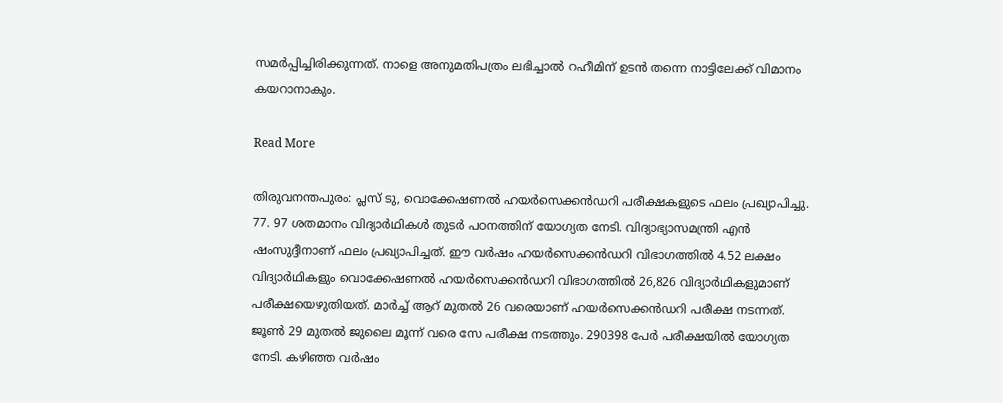സമര്‍പ്പിച്ചിരിക്കുന്നത്. നാളെ അനുമതിപത്രം ലഭിച്ചാല്‍ റഹീമിന് ഉടന്‍ തന്നെ നാട്ടിലേക്ക് വിമാനം കയറാനാകും.

Read More

തിരുവനന്തപുരം: പ്ലസ് ടു, വൊക്കേഷണൽ ഹയർസെക്കൻഡറി പരീക്ഷകളുടെ ഫലം പ്രഖ്യാപിച്ചു. 77. 97 ശതമാനം വിദ്യാർഥികൾ തുടർ പഠനത്തിന് യോഗ്യത നേടി. വിദ്യാഭ്യാസമന്ത്രി എന്‍ ഷംസുദ്ദീനാണ് ഫലം പ്രഖ്യാപിച്ചത്. ഈ വർഷം ഹയർസെക്കൻഡറി വിഭാഗത്തിൽ 4.52 ലക്ഷം വിദ്യാർഥികളും വൊക്കേഷണൽ ഹയർസെക്കൻഡറി വിഭാഗത്തിൽ 26,826 വിദ്യാർഥികളുമാണ് പരീക്ഷയെഴുതിയത്. മാർച്ച് ആറ് മുതൽ 26 വരെയാണ് ഹയർസെക്കൻഡറി പരീക്ഷ നടന്നത്. ജൂൺ 29 മുതൽ ജുലൈ മൂന്ന് വരെ സേ പരീക്ഷ നടത്തും. 290398 പേർ പരീക്ഷയിൽ യോഗ്യത നേടി. കഴിഞ്ഞ വർഷം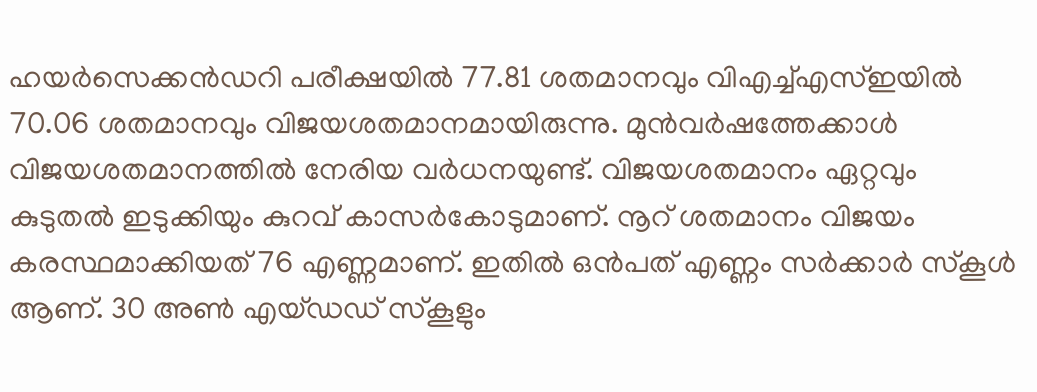ഹയർസെക്കൻഡറി പരീക്ഷയിൽ 77.81 ശതമാനവും വിഎച്ച്എസ്ഇയിൽ 70.06 ശതമാനവും വിജയശതമാനമായിരുന്നു. മുന്‍വര്‍ഷത്തേക്കാള്‍ വിജയശതമാനത്തില്‍ നേരിയ വര്‍ധനയുണ്ട്. വിജയശതമാനം ഏറ്റവും കുടുതല്‍ ഇടുക്കിയും കുറവ് കാസര്‍കോടുമാണ്. നൂറ് ശതമാനം വിജയം കരസ്ഥമാക്കിയത് 76 എണ്ണമാണ്. ഇതില്‍ ഒന്‍പത് എണ്ണം സര്‍ക്കാര്‍ സ്‌കൂള്‍ ആണ്. 30 അണ്‍ എയ്ഡഡ് സ്‌കൂളും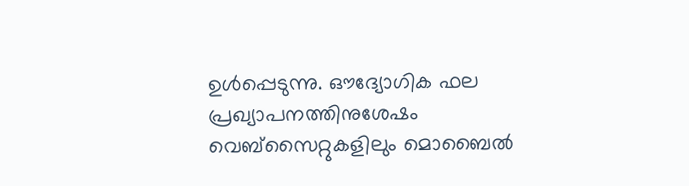ഉള്‍പ്പെടുന്നു. ഔദ്യോഗിക ഫല പ്രഖ്യാപനത്തിനുശേഷം വെബ്സൈറ്റുകളിലും മൊബൈല്‍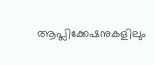ആപ്ലിക്കേഷനുകളിലും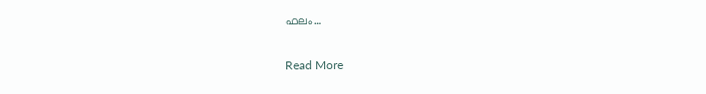ഫലം…

Read More